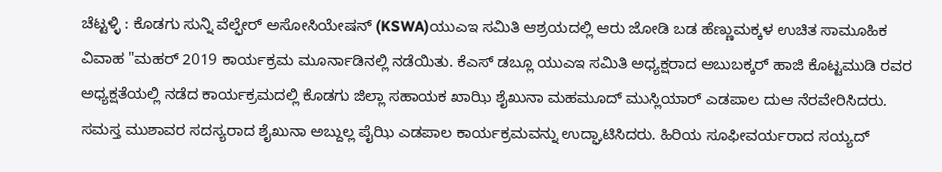ಚೆಟ್ಟಳ್ಳಿ : ಕೊಡಗು ಸುನ್ನಿ ವೆಲ್ಫೇರ್ ಅಸೋಸಿಯೇಷನ್ (KSWA)ಯುಎಇ ಸಮಿತಿ ಆಶ್ರಯದಲ್ಲಿ ಆರು ಜೋಡಿ ಬಡ ಹೆಣ್ಣುಮಕ್ಕಳ ಉಚಿತ ಸಾಮೂಹಿಕ ವಿವಾಹ "ಮಹರ್ 2019 ಕಾರ್ಯಕ್ರಮ ಮೂರ್ನಾಡಿನಲ್ಲಿ ನಡೆಯಿತು. ಕೆಎಸ್ ಡಬ್ಲೂ ಯುಎಇ ಸಮಿತಿ ಅಧ್ಯಕ್ಷರಾದ ಅಬುಬಕ್ಕರ್ ಹಾಜಿ ಕೊಟ್ಟಮುಡಿ ರವರ ಅಧ್ಯಕ್ಷತೆಯಲ್ಲಿ ನಡೆದ ಕಾರ್ಯಕ್ರಮದಲ್ಲಿ ಕೊಡಗು ಜಿಲ್ಲಾ ಸಹಾಯಕ ಖಾಝಿ ಶೈಖುನಾ ಮಹಮೂದ್ ಮುಸ್ಲಿಯಾರ್ ಎಡಪಾಲ ದುಆ ನೆರವೇರಿಸಿದರು. ಸಮಸ್ತ ಮುಶಾವರ ಸದಸ್ಯರಾದ ಶೈಖುನಾ ಅಬ್ದುಲ್ಲ ಪೈಝಿ ಎಡಪಾಲ ಕಾರ್ಯಕ್ರಮವನ್ನು ಉದ್ಘಾಟಿಸಿದರು. ಹಿರಿಯ ಸೂಫೀವರ್ಯರಾದ ಸಯ್ಯದ್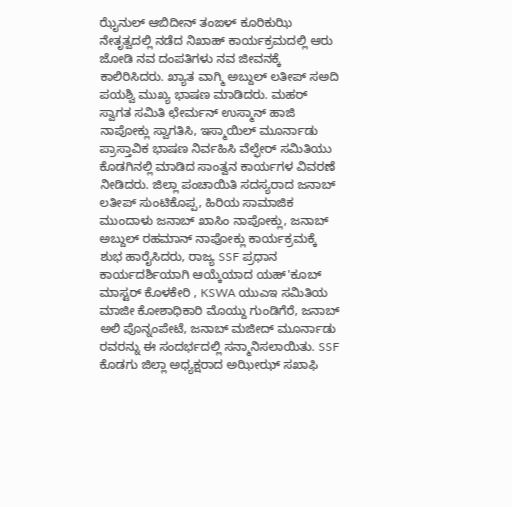ಝೈನುಲ್ ಆಬಿದೀನ್ ತಂಙಳ್ ಕೂರಿಕುಝಿ ನೇತೃತ್ವದಲ್ಲಿ ನಡೆದ ನಿಖಾಹ್ ಕಾರ್ಯಕ್ರಮದಲ್ಲಿ ಆರು ಜೋಡಿ ನವ ದಂಪತಿಗಳು ನವ ಜೀವನಕ್ಕೆ ಕಾಲಿರಿಸಿದರು. ಖ್ಯಾತ ವಾಗ್ಮಿ ಅಬ್ದುಲ್ ಲತೀಪ್ ಸಅದಿ ಪಯಶ್ವಿ ಮುಖ್ಯ ಭಾಷಣ ಮಾಡಿದರು. ಮಹರ್ ಸ್ವಾಗತ ಸಮಿತಿ ಛೇರ್ಮನ್ ಉಸ್ಮಾನ್ ಹಾಜಿ ನಾಪೋಕ್ಲು ಸ್ವಾಗತಿಸಿ, ಇಸ್ಮಾಯಿಲ್ ಮೂರ್ನಾಡು ಪ್ರಾಸ್ತಾವಿಕ ಭಾಷಣ ನಿರ್ವಹಿಸಿ ವೆಲ್ಫೇರ್ ಸಮಿತಿಯು ಕೊಡಗಿನಲ್ಲಿ ಮಾಡಿದ ಸಾಂತ್ವನ ಕಾರ್ಯಗಳ ವಿವರಣೆ ನೀಡಿದರು. ಜಿಲ್ಲಾ ಪಂಚಾಯಿತಿ ಸದಸ್ಯರಾದ ಜನಾಬ್ ಲತೀಪ್ ಸುಂಟಿಕೊಪ್ಪ, ಹಿರಿಯ ಸಾಮಾಜಿಕ ಮುಂದಾಳು ಜನಾಬ್ ಖಾಸಿಂ ನಾಪೋಕ್ಲು, ಜನಾಬ್ ಅಬ್ದುಲ್ ರಹಮಾನ್ ನಾಪೋಕ್ಲು ಕಾರ್ಯಕ್ರಮಕ್ಕೆ ಶುಭ ಹಾರೈಸಿದರು, ರಾಜ್ಯ SSF ಪ್ರಧಾನ ಕಾರ್ಯದರ್ಶಿಯಾಗಿ ಆಯ್ಕೆಯಾದ ಯಹ್'ಕೂಬ್ ಮಾಸ್ಟರ್ ಕೊಳಕೇರಿ , KSWA ಯುಎಇ ಸಮಿತಿಯ ಮಾಜೀ ಕೋಶಾಧಿಕಾರಿ ಮೊಯ್ದು ಗುಂಡಿಗೆರೆ, ಜನಾಬ್ ಅಲಿ ಪೊನ್ನಂಪೇಟೆ, ಜನಾಬ್ ಮಜೀದ್ ಮೂರ್ನಾಡು ರವರನ್ನು ಈ ಸಂದರ್ಭದಲ್ಲಿ ಸನ್ಮಾನಿಸಲಾಯಿತು. SSF ಕೊಡಗು ಜಿಲ್ಲಾ ಅಧ್ಯಕ್ಷರಾದ ಅಝೀಝ್ ಸಖಾಫಿ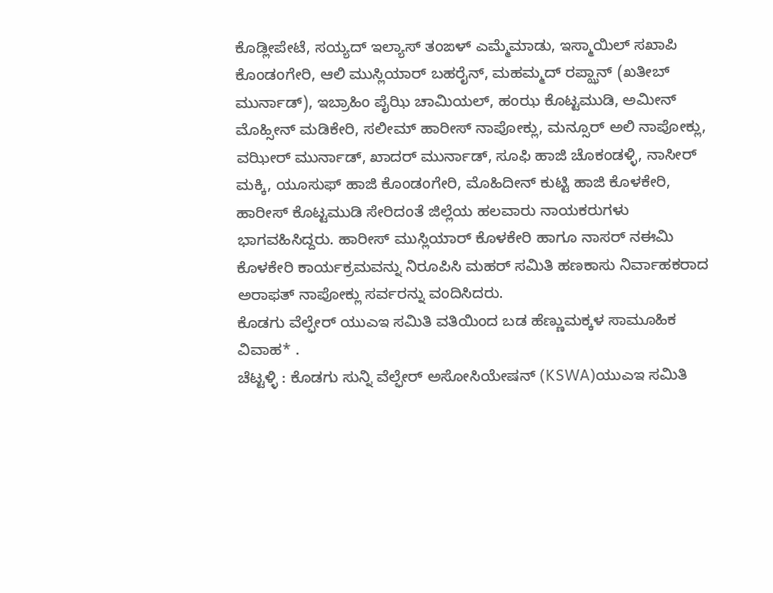ಕೊಡ್ಲೀಪೇಟೆ, ಸಯ್ಯದ್ ಇಲ್ಯಾಸ್ ತಂಙಳ್ ಎಮ್ಮೆಮಾಡು, ಇಸ್ಮಾಯಿಲ್ ಸಖಾಪಿ ಕೊಂಡಂಗೇರಿ, ಆಲಿ ಮುಸ್ಲಿಯಾರ್ ಬಹರೈನ್, ಮಹಮ್ಮದ್ ರಪ್ಝಾನ್ (ಖತೀಬ್ ಮುರ್ನಾಡ್), ಇಬ್ರಾಹಿಂ ಪೈಝಿ ಚಾಮಿಯಲ್, ಹಂಝ ಕೊಟ್ಟಮುಡಿ, ಅಮೀನ್ ಮೊಹ್ಸೀನ್ ಮಡಿಕೇರಿ, ಸಲೀಮ್ ಹಾರೀಸ್ ನಾಪೋಕ್ಲು, ಮನ್ಸೂರ್ ಅಲಿ ನಾಪೋಕ್ಲು, ವಝೀರ್ ಮುರ್ನಾಡ್, ಖಾದರ್ ಮುರ್ನಾಡ್, ಸೂಫಿ ಹಾಜಿ ಚೊಕಂಡಳ್ಳಿ, ನಾಸೀರ್ ಮಕ್ಕಿ, ಯೂಸುಫ್ ಹಾಜಿ ಕೊಂಡಂಗೇರಿ, ಮೊಹಿದೀನ್ ಕುಟ್ಟಿ ಹಾಜಿ ಕೊಳಕೇರಿ, ಹಾರೀಸ್ ಕೊಟ್ಟಮುಡಿ ಸೇರಿದಂತೆ ಜಿಲ್ಲೆಯ ಹಲವಾರು ನಾಯಕರುಗಳು ಭಾಗವಹಿಸಿದ್ದರು. ಹಾರೀಸ್ ಮುಸ್ಲಿಯಾರ್ ಕೊಳಕೇರಿ ಹಾಗೂ ನಾಸರ್ ನಈಮಿ ಕೊಳಕೇರಿ ಕಾರ್ಯಕ್ರಮವನ್ನು ನಿರೂಪಿಸಿ ಮಹರ್ ಸಮಿತಿ ಹಣಕಾಸು ನಿರ್ವಾಹಕರಾದ ಅರಾಫತ್ ನಾಪೋಕ್ಲು ಸರ್ವರನ್ನು ವಂದಿಸಿದರು.
ಕೊಡಗು ವೆಲ್ಫೇರ್ ಯುಎಇ ಸಮಿತಿ ವತಿಯಿಂದ ಬಡ ಹೆಣ್ಣುಮಕ್ಕಳ ಸಾಮೂಹಿಕ ವಿವಾಹ* .
ಚೆಟ್ಟಳ್ಳಿ : ಕೊಡಗು ಸುನ್ನಿ ವೆಲ್ಫೇರ್ ಅಸೋಸಿಯೇಷನ್ (KSWA)ಯುಎಇ ಸಮಿತಿ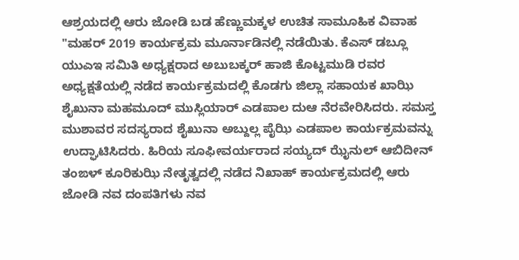ಆಶ್ರಯದಲ್ಲಿ ಆರು ಜೋಡಿ ಬಡ ಹೆಣ್ಣುಮಕ್ಕಳ ಉಚಿತ ಸಾಮೂಹಿಕ ವಿವಾಹ "ಮಹರ್ 2019 ಕಾರ್ಯಕ್ರಮ ಮೂರ್ನಾಡಿನಲ್ಲಿ ನಡೆಯಿತು. ಕೆಎಸ್ ಡಬ್ಲೂ ಯುಎಇ ಸಮಿತಿ ಅಧ್ಯಕ್ಷರಾದ ಅಬುಬಕ್ಕರ್ ಹಾಜಿ ಕೊಟ್ಟಮುಡಿ ರವರ ಅಧ್ಯಕ್ಷತೆಯಲ್ಲಿ ನಡೆದ ಕಾರ್ಯಕ್ರಮದಲ್ಲಿ ಕೊಡಗು ಜಿಲ್ಲಾ ಸಹಾಯಕ ಖಾಝಿ ಶೈಖುನಾ ಮಹಮೂದ್ ಮುಸ್ಲಿಯಾರ್ ಎಡಪಾಲ ದುಆ ನೆರವೇರಿಸಿದರು. ಸಮಸ್ತ ಮುಶಾವರ ಸದಸ್ಯರಾದ ಶೈಖುನಾ ಅಬ್ದುಲ್ಲ ಪೈಝಿ ಎಡಪಾಲ ಕಾರ್ಯಕ್ರಮವನ್ನು ಉದ್ಘಾಟಿಸಿದರು. ಹಿರಿಯ ಸೂಫೀವರ್ಯರಾದ ಸಯ್ಯದ್ ಝೈನುಲ್ ಆಬಿದೀನ್ ತಂಙಳ್ ಕೂರಿಕುಝಿ ನೇತೃತ್ವದಲ್ಲಿ ನಡೆದ ನಿಖಾಹ್ ಕಾರ್ಯಕ್ರಮದಲ್ಲಿ ಆರು ಜೋಡಿ ನವ ದಂಪತಿಗಳು ನವ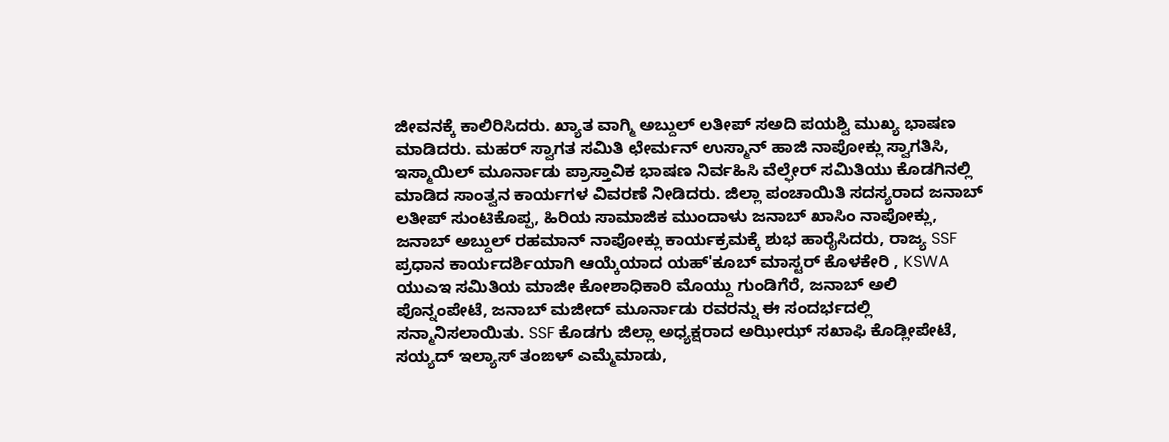ಜೀವನಕ್ಕೆ ಕಾಲಿರಿಸಿದರು. ಖ್ಯಾತ ವಾಗ್ಮಿ ಅಬ್ದುಲ್ ಲತೀಪ್ ಸಅದಿ ಪಯಶ್ವಿ ಮುಖ್ಯ ಭಾಷಣ ಮಾಡಿದರು. ಮಹರ್ ಸ್ವಾಗತ ಸಮಿತಿ ಛೇರ್ಮನ್ ಉಸ್ಮಾನ್ ಹಾಜಿ ನಾಪೋಕ್ಲು ಸ್ವಾಗತಿಸಿ, ಇಸ್ಮಾಯಿಲ್ ಮೂರ್ನಾಡು ಪ್ರಾಸ್ತಾವಿಕ ಭಾಷಣ ನಿರ್ವಹಿಸಿ ವೆಲ್ಫೇರ್ ಸಮಿತಿಯು ಕೊಡಗಿನಲ್ಲಿ ಮಾಡಿದ ಸಾಂತ್ವನ ಕಾರ್ಯಗಳ ವಿವರಣೆ ನೀಡಿದರು. ಜಿಲ್ಲಾ ಪಂಚಾಯಿತಿ ಸದಸ್ಯರಾದ ಜನಾಬ್ ಲತೀಪ್ ಸುಂಟಿಕೊಪ್ಪ, ಹಿರಿಯ ಸಾಮಾಜಿಕ ಮುಂದಾಳು ಜನಾಬ್ ಖಾಸಿಂ ನಾಪೋಕ್ಲು, ಜನಾಬ್ ಅಬ್ದುಲ್ ರಹಮಾನ್ ನಾಪೋಕ್ಲು ಕಾರ್ಯಕ್ರಮಕ್ಕೆ ಶುಭ ಹಾರೈಸಿದರು, ರಾಜ್ಯ SSF ಪ್ರಧಾನ ಕಾರ್ಯದರ್ಶಿಯಾಗಿ ಆಯ್ಕೆಯಾದ ಯಹ್'ಕೂಬ್ ಮಾಸ್ಟರ್ ಕೊಳಕೇರಿ , KSWA ಯುಎಇ ಸಮಿತಿಯ ಮಾಜೀ ಕೋಶಾಧಿಕಾರಿ ಮೊಯ್ದು ಗುಂಡಿಗೆರೆ, ಜನಾಬ್ ಅಲಿ ಪೊನ್ನಂಪೇಟೆ, ಜನಾಬ್ ಮಜೀದ್ ಮೂರ್ನಾಡು ರವರನ್ನು ಈ ಸಂದರ್ಭದಲ್ಲಿ ಸನ್ಮಾನಿಸಲಾಯಿತು. SSF ಕೊಡಗು ಜಿಲ್ಲಾ ಅಧ್ಯಕ್ಷರಾದ ಅಝೀಝ್ ಸಖಾಫಿ ಕೊಡ್ಲೀಪೇಟೆ, ಸಯ್ಯದ್ ಇಲ್ಯಾಸ್ ತಂಙಳ್ ಎಮ್ಮೆಮಾಡು,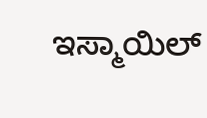ಇಸ್ಮಾಯಿಲ್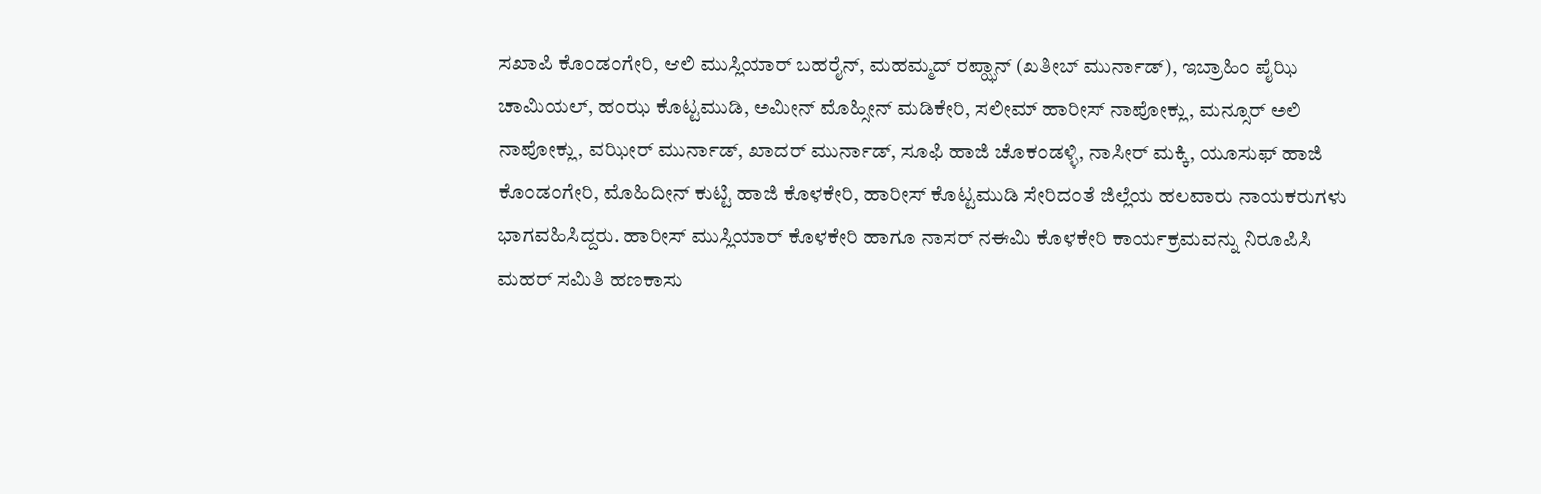ಸಖಾಪಿ ಕೊಂಡಂಗೇರಿ, ಆಲಿ ಮುಸ್ಲಿಯಾರ್ ಬಹರೈನ್, ಮಹಮ್ಮದ್ ರಪ್ಝಾನ್ (ಖತೀಬ್ ಮುರ್ನಾಡ್), ಇಬ್ರಾಹಿಂ ಪೈಝಿ ಚಾಮಿಯಲ್, ಹಂಝ ಕೊಟ್ಟಮುಡಿ, ಅಮೀನ್ ಮೊಹ್ಸೀನ್ ಮಡಿಕೇರಿ, ಸಲೀಮ್ ಹಾರೀಸ್ ನಾಪೋಕ್ಲು, ಮನ್ಸೂರ್ ಅಲಿ ನಾಪೋಕ್ಲು, ವಝೀರ್ ಮುರ್ನಾಡ್, ಖಾದರ್ ಮುರ್ನಾಡ್, ಸೂಫಿ ಹಾಜಿ ಚೊಕಂಡಳ್ಳಿ, ನಾಸೀರ್ ಮಕ್ಕಿ, ಯೂಸುಫ್ ಹಾಜಿ ಕೊಂಡಂಗೇರಿ, ಮೊಹಿದೀನ್ ಕುಟ್ಟಿ ಹಾಜಿ ಕೊಳಕೇರಿ, ಹಾರೀಸ್ ಕೊಟ್ಟಮುಡಿ ಸೇರಿದಂತೆ ಜಿಲ್ಲೆಯ ಹಲವಾರು ನಾಯಕರುಗಳು ಭಾಗವಹಿಸಿದ್ದರು. ಹಾರೀಸ್ ಮುಸ್ಲಿಯಾರ್ ಕೊಳಕೇರಿ ಹಾಗೂ ನಾಸರ್ ನಈಮಿ ಕೊಳಕೇರಿ ಕಾರ್ಯಕ್ರಮವನ್ನು ನಿರೂಪಿಸಿ ಮಹರ್ ಸಮಿತಿ ಹಣಕಾಸು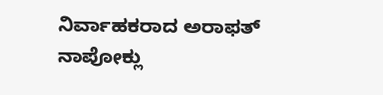ನಿರ್ವಾಹಕರಾದ ಅರಾಫತ್ ನಾಪೋಕ್ಲು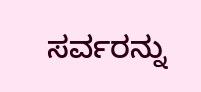ಸರ್ವರನ್ನು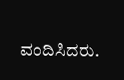ವಂದಿಸಿದರು.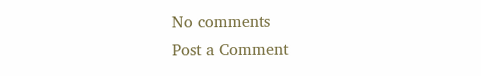No comments
Post a Comment